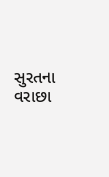સુરતના વરાછા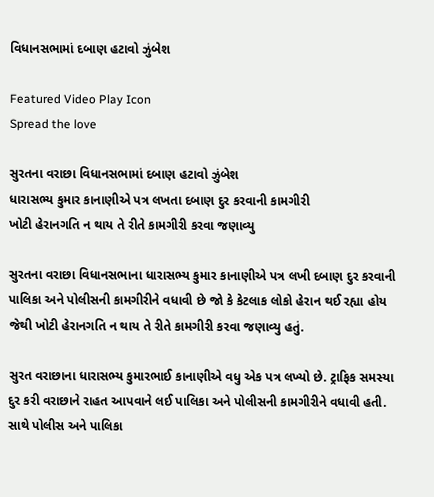વિધાનસભામાં દબાણ હટાવો ઝુંબેશ

Featured Video Play Icon
Spread the love

સુરતના વરાછા વિધાનસભામાં દબાણ હટાવો ઝુંબેશ
ધારાસભ્ય કુમાર કાનાણીએ પત્ર લખતા દબાણ દુર કરવાની કામગીરી
ખોટી હેરાનગતિ ન થાય તે રીતે કામગીરી કરવા જણાવ્યુ

સુરતના વરાછા વિધાનસભાના ધારાસભ્ય કુમાર કાનાણીએ પત્ર લખી દબાણ દુર કરવાની પાલિકા અને પોલીસની કામગીરીને વધાવી છે જો કે કેટલાક લોકો હેરાન થઈ રહ્યા હોય જેથી ખોટી હેરાનગતિ ન થાય તે રીતે કામગીરી કરવા જણાવ્યુ હતું.

સુરત વરાછાના ધારાસભ્ય કુમારભાઈ કાનાણીએ વધુ એક પત્ર લખ્યો છે. ટ્રાફિક સમસ્યા દુર કરી વરાછાને રાહત આપવાને લઈ પાલિકા અને પોલીસની કામગીરીને વધાવી હતી. સાથે પોલીસ અને પાલિકા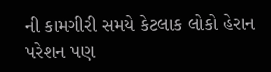ની કામગીરી સમયે કેટલાક લોકો હેરાન પરેશન પણ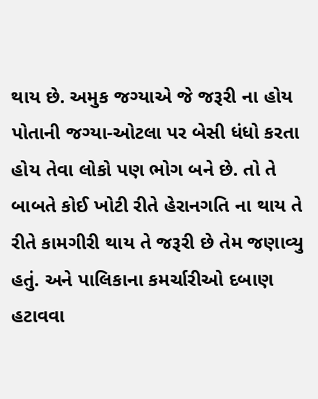થાય છે. અમુક જગ્યાએ જે જરૂરી ના હોય પોતાની જગ્યા-ઓટલા પર બેસી ધંધો કરતા હોય તેવા લોકો પણ ભોગ બને છે. તો તે બાબતે કોઈ ખોટી રીતે હેરાનગતિ ના થાય તે રીતે કામગીરી થાય તે જરૂરી છે તેમ જણાવ્યુ હતું. અને પાલિકાના કમર્ચારીઓ દબાણ હટાવવા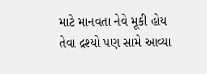માટે માનવતા નેવે મૂકી હોય તેવા દ્રશ્યો પણ સામે આવ્યા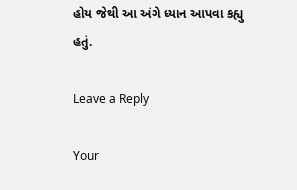હોય જેથી આ અંગે ધ્યાન આપવા કહ્યુ હતું.

Leave a Reply

Your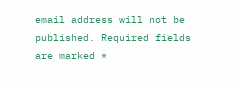email address will not be published. Required fields are marked *